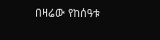በዛሬው የከሰዓቱ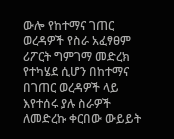ውሎ የከተማና ገጠር ወረዳዎች የስራ አፈፃፀም ሪፖርት ግምገማ መድረክ የተካሄደ ሲሆን በከተማና በገጠር ወረዳዎች ላይ እየተሰሩ ያሉ ስራዎች ለመድረኩ ቀርበው ውይይት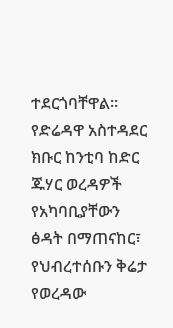ተደርጎባቸዋል።
የድሬዳዋ አስተዳደር ክቡር ከንቲባ ከድር ጁሃር ወረዳዎች የአካባቢያቸውን ፅዳት በማጠናከር፣ የህብረተሰቡን ቅሬታ የወረዳው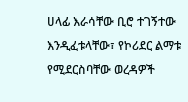ሀላፊ እራሳቸው ቢሮ ተገኝተው እንዲፈቱላቸው፣ የኮሪደር ልማቱ የሚደርስባቸው ወረዳዎች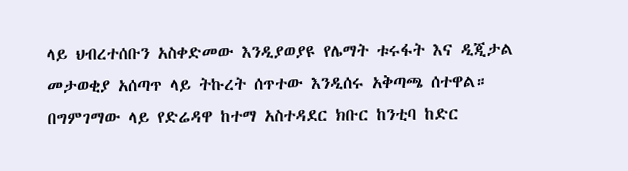ላይ ህብረተሰቡን አስቀድመው እንዲያወያዩ የሌማት ቱሩፋት እና ዲጂታል መታወቂያ አሰጣጥ ላይ ትኩረት ሰጥተው እንዲሰሩ አቅጣጫ ሰተዋል።
በግምገማው ላይ የድሬዳዋ ከተማ አስተዳደር ክቡር ከንቲባ ከድር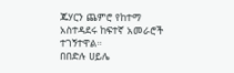ጁሃርን ጨምሮ የከተማ አስተዳደሩ ከፍተኛ አመራሮች ተገኝተዋል።
በበድሉ ሀይሌ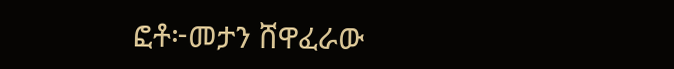ፎቶ፦መታን ሸዋፈራው